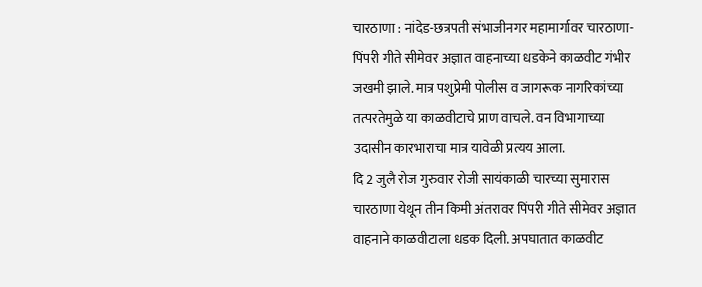चारठाणा : नांदेड-छत्रपती संभाजीनगर महामार्गावर चारठाणा-पिंपरी गीते सीमेवर अज्ञात वाहनाच्या धडकेने काळवीट गंभीर जखमी झाले. मात्र पशुप्रेमी पोलीस व जागरूक नागरिकांच्या तत्परतेमुळे या काळवीटाचे प्राण वाचले. वन विभागाच्या उदासीन कारभाराचा मात्र यावेळी प्रत्यय आला.
दि 2 जुलै रोज गुरुवार रोजी सायंकाळी चारच्या सुमारास चारठाणा येथून तीन किमी अंतरावर पिंपरी गीते सीमेवर अज्ञात वाहनाने काळवीटाला धडक दिली. अपघातात काळवीट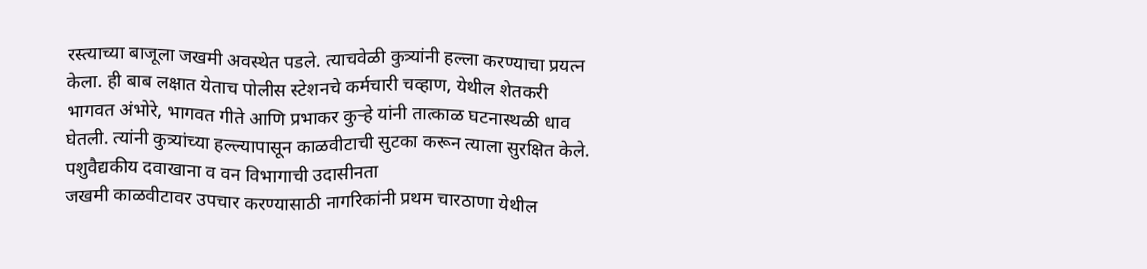रस्त्याच्या बाजूला जखमी अवस्थेत पडले. त्याचवेळी कुत्र्यांनी हल्ला करण्याचा प्रयत्न केला. ही बाब लक्षात येताच पोलीस स्टेशनचे कर्मचारी चव्हाण, येथील शेतकरी भागवत अंभोरे, भागवत गीते आणि प्रभाकर कुऱ्हे यांनी तात्काळ घटनास्थळी धाव घेतली. त्यांनी कुत्र्यांच्या हल्ल्यापासून काळवीटाची सुटका करून त्याला सुरक्षित केले.
पशुवैद्यकीय दवाखाना व वन विभागाची उदासीनता
जखमी काळवीटावर उपचार करण्यासाठी नागरिकांनी प्रथम चारठाणा येथील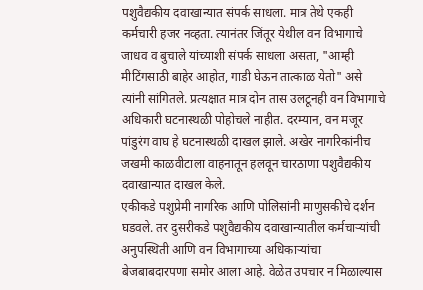पशुवैद्यकीय दवाखान्यात संपर्क साधला. मात्र तेथे एकही कर्मचारी हजर नव्हता. त्यानंतर जिंतूर येथील वन विभागाचे जाधव व बुचाले यांच्याशी संपर्क साधला असता, "आम्ही मीटिंगसाठी बाहेर आहोत, गाडी घेऊन तात्काळ येतो" असे त्यांनी सांगितले. प्रत्यक्षात मात्र दोन तास उलटूनही वन विभागाचे अधिकारी घटनास्थळी पोहोचले नाहीत. दरम्यान, वन मजूर पांडुरंग वाघ हे घटनास्थळी दाखल झाले. अखेर नागरिकांनीच जखमी काळवीटाला वाहनातून हलवून चारठाणा पशुवैद्यकीय दवाखान्यात दाखल केले.
एकीकडे पशुप्रेमी नागरिक आणि पोलिसांनी माणुसकीचे दर्शन घडवले. तर दुसरीकडे पशुवैद्यकीय दवाखान्यातील कर्मचाऱ्यांची अनुपस्थिती आणि वन विभागाच्या अधिकाऱ्यांचा बेजबाबदारपणा समोर आला आहे. वेळेत उपचार न मिळाल्यास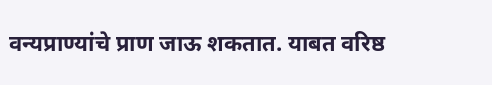वन्यप्राण्यांचे प्राण जाऊ शकतात. याबत वरिष्ठ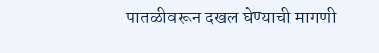पातळीवरून दखल घेण्याची मागणी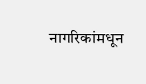नागरिकांमधून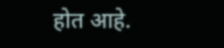होत आहे.